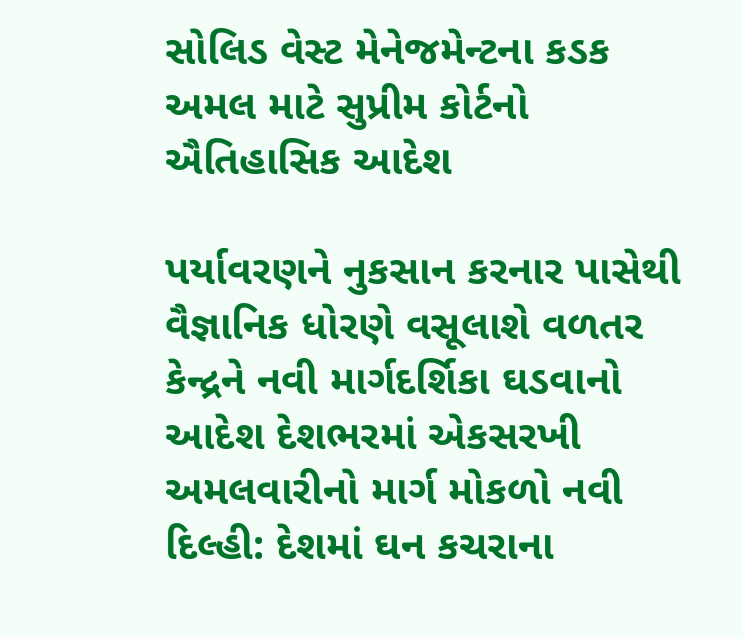સોલિડ વેસ્ટ મેનેજમેન્ટના કડક અમલ માટે સુપ્રીમ કોર્ટનો ઐતિહાસિક આદેશ

પર્યાવરણને નુકસાન કરનાર પાસેથી વૈજ્ઞાનિક ધોરણે વસૂલાશે વળતર કેન્દ્રને નવી માર્ગદર્શિકા ઘડવાનો આદેશ દેશભરમાં એકસરખી અમલવારીનો માર્ગ મોકળો નવી દિલ્હી: દેશમાં ઘન કચરાના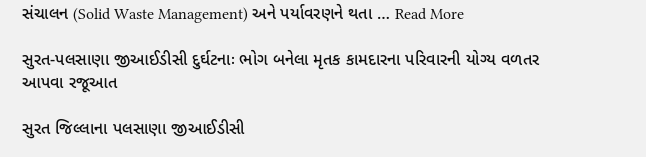સંચાલન (Solid Waste Management) અને પર્યાવરણને થતા … Read More

સુરત-પલસાણા જીઆઈડીસી દુર્ઘટનાઃ ભોગ બનેલા મૃતક કામદારના પરિવારની યોગ્ય વળતર આપવા રજૂઆત

સુરત જિલ્લાના પલસાણા જીઆઈડીસી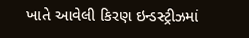ખાતે આવેલી કિરણ ઇન્ડસ્ટ્રીઝમાં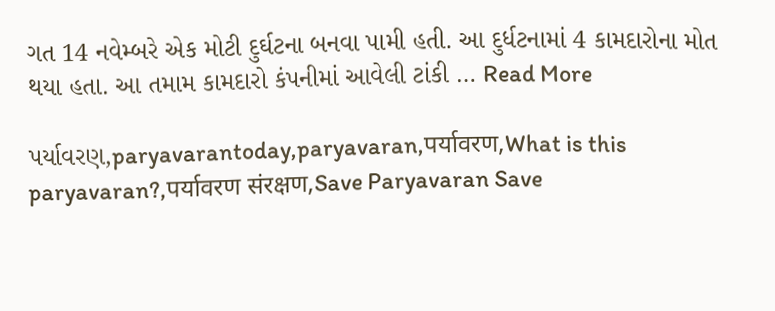ગત 14 નવેમ્બરે એક મોટી દુર્ઘટના બનવા પામી હતી. આ દુર્ધટનામાં 4 કામદારોના મોત થયા હતા. આ તમામ કામદારો કંપનીમાં આવેલી ટાંકી … Read More

પર્યાવરણ,paryavarantoday,paryavaran,पर्यावरण,What is this paryavaran?,पर्यावरण संरक्षण,Save Paryavaran Save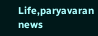Life,paryavaran news